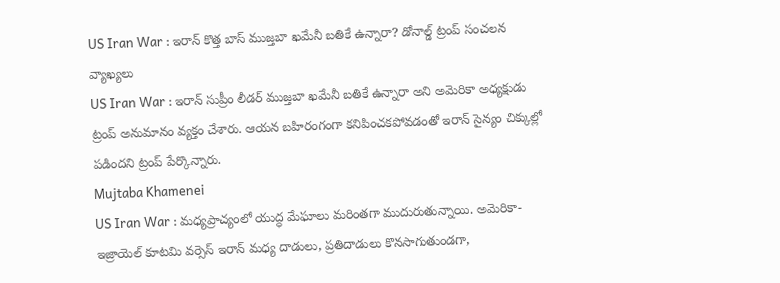US Iran War : ఇరాన్ కొత్త బాస్ ముజ్తబా ఖమేనీ బతికే ఉన్నారా? డోనాల్డ్ ట్రంప్ సంచలన వ్యాఖ్యలు
US Iran War : ఇరాన్ సుప్రీం లీడర్ ముజ్తబా ఖమేనీ బతికే ఉన్నారా అని అమెరికా అధ్యక్షుడు ట్రంప్ అనుమానం వ్యక్తం చేశారు. ఆయన బహిరంగంగా కనిపించకపోవడంతో ఇరాన్ సైన్యం చిక్కుల్లో పడిందని ట్రంప్ పేర్కొన్నారు.
Mujtaba Khamenei
US Iran War : మధ్యప్రాచ్యంలో యుద్ధ మేఘాలు మరింతగా ముదురుతున్నాయి. అమెరికా-ఇజ్రాయెల్ కూటమి వర్సెస్ ఇరాన్ మధ్య దాడులు, ప్రతిదాడులు కొనసాగుతుండగా,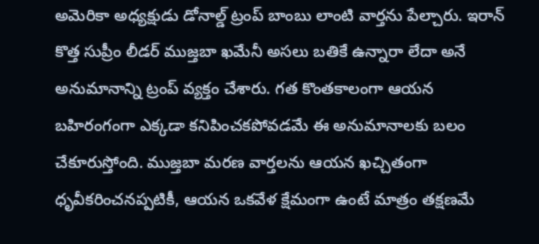అమెరికా అధ్యక్షుడు డోనాల్డ్ ట్రంప్ బాంబు లాంటి వార్తను పేల్చారు. ఇరాన్ కొత్త సుప్రీం లీడర్ ముజ్తబా ఖమేనీ అసలు బతికే ఉన్నారా లేదా అనే అనుమానాన్ని ట్రంప్ వ్యక్తం చేశారు. గత కొంతకాలంగా ఆయన బహిరంగంగా ఎక్కడా కనిపించకపోవడమే ఈ అనుమానాలకు బలం చేకూరుస్తోంది. ముజ్తబా మరణ వార్తలను ఆయన ఖచ్చితంగా ధృవీకరించనప్పటికీ, ఆయన ఒకవేళ క్షేమంగా ఉంటే మాత్రం తక్షణమే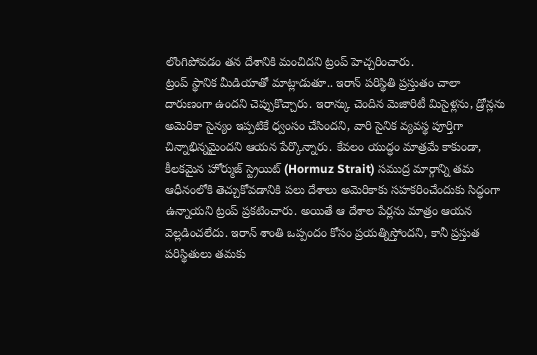లొంగిపోవడం తన దేశానికి మంచిదని ట్రంప్ హెచ్చరించారు.
ట్రంప్ స్థానిక మీడియాతో మాట్లాడుతూ.. ఇరాన్ పరిస్థితి ప్రస్తుతం చాలా దారుణంగా ఉందని చెప్పుకొచ్చారు. ఇరాన్కు చెందిన మెజారిటీ మిసైళ్లను, డ్రోన్లను అమెరికా సైన్యం ఇప్పటికే ధ్వంసం చేసిందని, వారి సైనిక వ్యవస్థ పూర్తిగా చిన్నాభిన్నమైందని ఆయన పేర్కొన్నారు. కేవలం యుద్ధం మాత్రమే కాకుండా, కీలకమైన హోర్ముజ్ స్ట్రెయిట్ (Hormuz Strait) సముద్ర మార్గాన్ని తమ ఆధీనంలోకి తెచ్చుకోవడానికి పలు దేశాలు అమెరికాకు సహకరించేందుకు సిద్ధంగా ఉన్నాయని ట్రంప్ ప్రకటించారు. అయితే ఆ దేశాల పేర్లను మాత్రం ఆయన వెల్లడించలేదు. ఇరాన్ శాంతి ఒప్పందం కోసం ప్రయత్నిస్తోందని, కానీ ప్రస్తుత పరిస్థితులు తమకు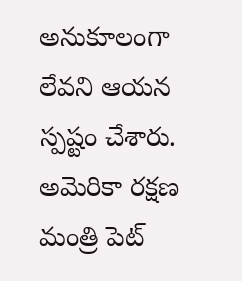అనుకూలంగా లేవని ఆయన స్పష్టం చేశారు.
అమెరికా రక్షణ మంత్రి పెట్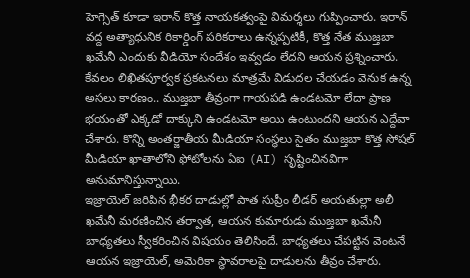హెగ్సెత్ కూడా ఇరాన్ కొత్త నాయకత్వంపై విమర్శలు గుప్పించారు. ఇరాన్ వద్ద అత్యాధునిక రికార్డింగ్ పరికరాలు ఉన్నప్పటికీ, కొత్త నేత ముజ్తబా ఖమేనీ ఎందుకు వీడియో సందేశం ఇవ్వడం లేదని ఆయన ప్రశ్నించారు. కేవలం లిఖితపూర్వక ప్రకటనలు మాత్రమే విడుదల చేయడం వెనుక ఉన్న అసలు కారణం.. ముజ్తబా తీవ్రంగా గాయపడి ఉండటమో లేదా ప్రాణ భయంతో ఎక్కడో దాక్కుని ఉండటమో అయి ఉంటుందని ఆయన ఎద్దేవా చేశారు. కొన్ని అంతర్జాతీయ మీడియా సంస్థలు సైతం ముజ్తబా కొత్త సోషల్ మీడియా ఖాతాలోని ఫోటోలను ఏఐ (AI) సృష్టించినవిగా అనుమానిస్తున్నాయి.
ఇజ్రాయెల్ జరిపిన భీకర దాడుల్లో పాత సుప్రీం లీడర్ అయతుల్లా అలీ ఖమేనీ మరణించిన తర్వాత, ఆయన కుమారుడు ముజ్తబా ఖమేనీ బాధ్యతలు స్వీకరించిన విషయం తెలిసిందే. బాధ్యతలు చేపట్టిన వెంటనే ఆయన ఇజ్రాయెల్, అమెరికా స్థావరాలపై దాడులను తీవ్రం చేశారు.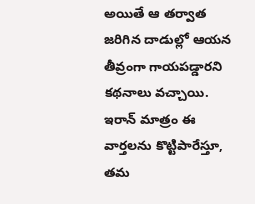అయితే ఆ తర్వాత జరిగిన దాడుల్లో ఆయన తీవ్రంగా గాయపడ్డారని కథనాలు వచ్చాయి. ఇరాన్ మాత్రం ఈ వార్తలను కొట్టిపారేస్తూ, తమ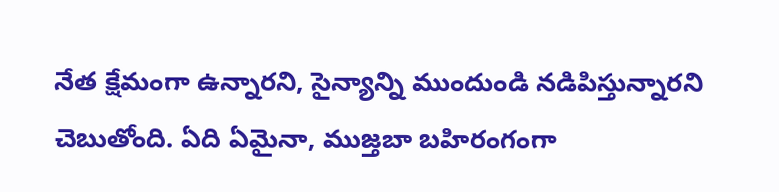నేత క్షేమంగా ఉన్నారని, సైన్యాన్ని ముందుండి నడిపిస్తున్నారని చెబుతోంది. ఏది ఏమైనా, ముజ్తబా బహిరంగంగా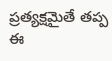ప్రత్యక్షమైతే తప్ప ఈ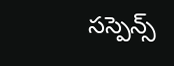సస్పెన్స్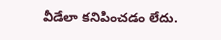వీడేలా కనిపించడం లేదు.